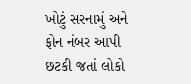ખોટું સરનામું અને ફોન નંબર આપી છટકી જતાં લોકો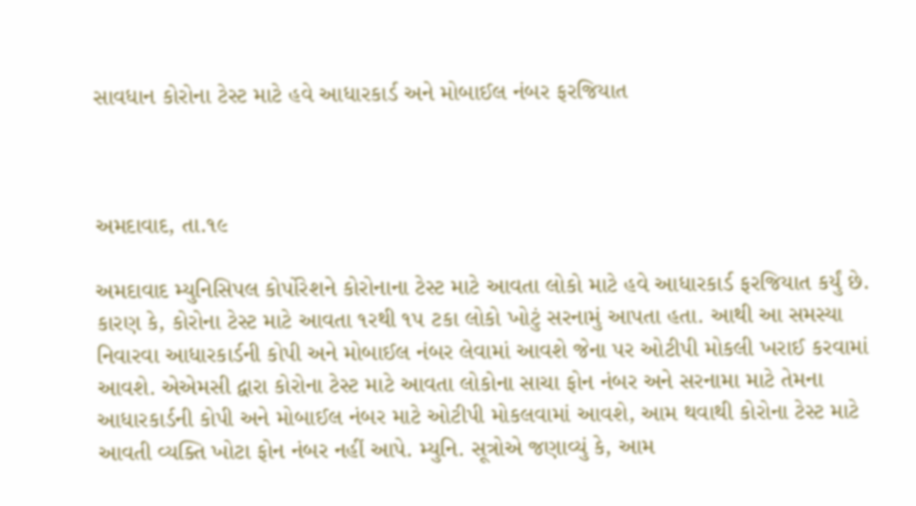સાવધાન કોરોના ટેસ્ટ માટે હવે આધારકાર્ડ અને મોબાઈલ નંબર ફરજિયાત



અમદાવાદ, તા.૧૯

અમદાવાદ મ્યુનિસિપલ કોર્પોરેશને કોરોનાના ટેસ્ટ માટે આવતા લોકો માટે હવે આધારકાર્ડ ફરજિયાત કર્યું છે. કારણ કે, કોરોના ટેસ્ટ માટે આવતા ૧રથી ૧પ ટકા લોકો ખોટું સરનામું આપતા હતા. આથી આ સમસ્યા નિવારવા આધારકાર્ડની કોપી અને મોબાઈલ નંબર લેવામાં આવશે જેના પર ઓટીપી મોકલી ખરાઈ કરવામાં આવશે. એએમસી દ્વારા કોરોના ટેસ્ટ માટે આવતા લોકોના સાચા ફોન નંબર અને સરનામા માટે તેમના આધારકાર્ડની કોપી અને મોબાઈલ નંબર માટે ઓટીપી મોકલવામાં આવશે, આમ થવાથી કોરોના ટેસ્ટ માટે આવતી વ્યક્તિ ખોટા ફોન નંબર નહીં આપે. મ્યુનિ. સૂત્રોએ જણાવ્યું કે, આમ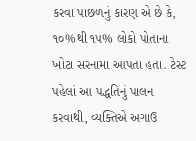કરવા પાછળનું કારણ એ છે કે, ૧૦%થી ૧૫% લોકો પોતાના ખોટા સરનામા આપતા હતા. ટેસ્ટ પહેલાં આ પદ્ધતિનું પાલન કરવાથી, વ્યક્તિએ અગાઉ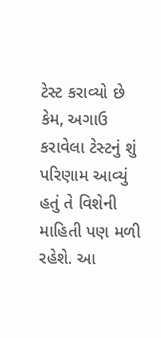ટેસ્ટ કરાવ્યો છે કેમ, અગાઉ કરાવેલા ટેસ્ટનું શું પરિણામ આવ્યું હતું તે વિશેની માહિતી પણ મળી રહેશે. આ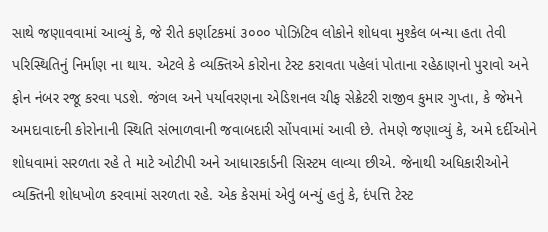સાથે જણાવવામાં આવ્યું કે, જે રીતે કર્ણાટકમાં ૩૦૦૦ પોઝિટિવ લોકોને શોધવા મુશ્કેલ બન્યા હતા તેવી પરિસ્થિતિનું નિર્માણ ના થાય. એટલે કે વ્યક્તિએ કોરોના ટેસ્ટ કરાવતા પહેલાં પોતાના રહેઠાણનો પુરાવો અને ફોન નંબર રજૂ કરવા પડશે. જંગલ અને પર્યાવરણના એડિશનલ ચીફ સેક્રેટરી રાજીવ કુમાર ગુપ્તા, કે જેમને અમદાવાદની કોરોનાની સ્થિતિ સંભાળવાની જવાબદારી સોંપવામાં આવી છે. તેમણે જણાવ્યું કે, અમે દર્દીઓને શોધવામાં સરળતા રહે તે માટે ઓટીપી અને આધારકાર્ડની સિસ્ટમ લાવ્યા છીએ. જેનાથી અધિકારીઓને વ્યક્તિની શોધખોળ કરવામાં સરળતા રહે. એક કેસમાં એવું બન્યું હતું કે, દંપત્તિ ટેસ્ટ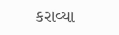કરાવ્યા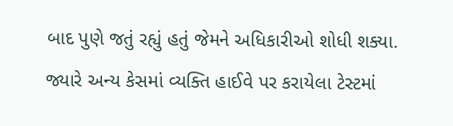બાદ પુણે જતું રહ્યું હતું જેમને અધિકારીઓ શોધી શક્યા. જ્યારે અન્ય કેસમાં વ્યક્તિ હાઈવે પર કરાયેલા ટેસ્ટમાં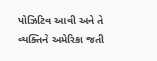પોઝિટિવ આવી અને તે વ્યક્તિને અમેરિકા જતી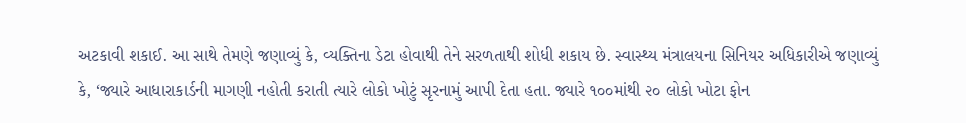અટકાવી શકાઈ. આ સાથે તેમણે જણાવ્યું કે, વ્યક્તિના ડેટા હોવાથી તેને સરળતાથી શોધી શકાય છે. સ્વાસ્થ્ય મંત્રાલયના સિનિયર અધિકારીએ જણાવ્યું કે, ‘જ્યારે આધારાકાર્ડની માગણી નહોતી કરાતી ત્યારે લોકો ખોટું સૃરનામું આપી દેતા હતા. જ્યારે ૧૦૦માંથી ૨૦ લોકો ખોટા ફોન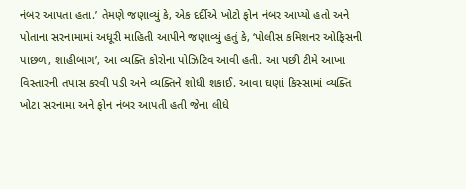નંબર આપતા હતા.’ તેમણે જણાવ્યું કે, એક દર્દીએ ખોટો ફોન નંબર આપ્યો હતો અને પોતાના સરનામામાં અધૂરી માહિતી આપીને જણાવ્યું હતું કે, ‘પોલીસ કમિશનર ઓફિસની પાછળ, શાહીબાગ’, આ વ્યક્તિ કોરોના પોઝિટિવ આવી હતી. આ પછી ટીમે આખા વિસ્તારની તપાસ કરવી પડી અને વ્યક્તિને શોધી શકાઈ. આવા ઘણાં કિસ્સામાં વ્યક્તિ ખોટા સરનામા અને ફોન નંબર આપતી હતી જેના લીધે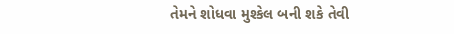તેમને શોધવા મુશ્કેલ બની શકે તેવી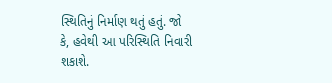સ્થિતિનું નિર્માણ થતું હતું. જો કે, હવેથી આ પરિસ્થિતિ નિવારી શકાશે.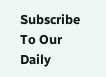Subscribe To Our Daily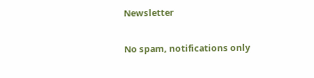Newsletter

No spam, notifications only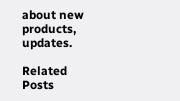about new products, updates.

Related Posts